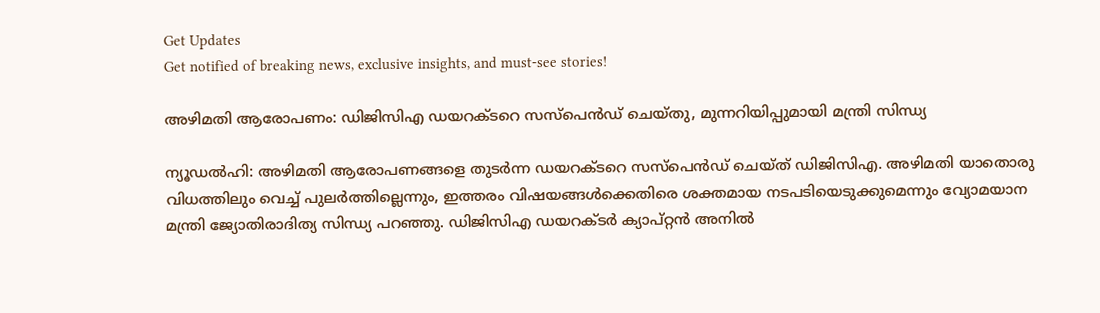Get Updates
Get notified of breaking news, exclusive insights, and must-see stories!

അഴിമതി ആരോപണം: ഡിജിസിഎ ഡയറക്ടറെ സസ്‌പെന്‍ഡ് ചെയ്തു, മുന്നറിയിപ്പുമായി മന്ത്രി സിന്ധ്യ

ന്യൂഡല്‍ഹി: അഴിമതി ആരോപണങ്ങളെ തുടര്‍ന്ന ഡയറക്ടറെ സസ്‌പെന്‍ഡ് ചെയ്ത് ഡിജിസിഎ. അഴിമതി യാതൊരു വിധത്തിലും വെച്ച് പുലര്‍ത്തില്ലെന്നും, ഇത്തരം വിഷയങ്ങള്‍ക്കെതിരെ ശക്തമായ നടപടിയെടുക്കുമെന്നും വ്യോമയാന മന്ത്രി ജ്യോതിരാദിത്യ സിന്ധ്യ പറഞ്ഞു. ഡിജിസിഎ ഡയറക്ടര്‍ ക്യാപ്റ്റന്‍ അനില്‍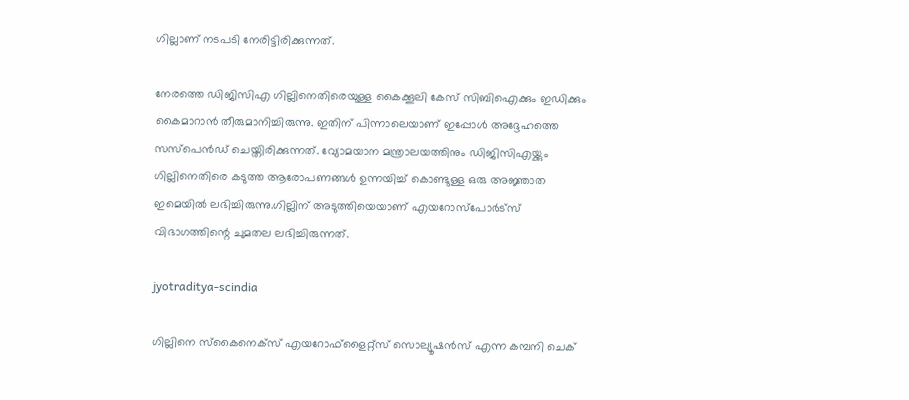ഗില്ലാണ് നടപടി നേരിട്ടിരിക്കുന്നത്.

നേരത്തെ ഡിജിസിഎ ഗില്ലിനെതിരെയുള്ള കൈക്കൂലി കേസ് സിബിഐക്കും ഇഡിക്കും കൈമാറാന്‍ തീരുമാനിച്ചിരുന്നു. ഇതിന് പിന്നാലെയാണ് ഇപ്പോള്‍ അദ്ദേഹത്തെ സസ്‌പെന്‍ഡ് ചെയ്തിരിക്കുന്നത്. വ്യോമയാന മന്ത്രാലയത്തിനും ഡിജിസിഎയ്ക്കും ഗില്ലിനെതിരെ കടുത്ത ആരോപണങ്ങള്‍ ഉന്നയിച്ച് കൊണ്ടുള്ള ഒരു അജ്ഞാത ഇമെയില്‍ ലഭിച്ചിരുന്നു.ഗില്ലിന് അടുത്തിയെയാണ് എയറോസ്‌പോര്‍ട്‌സ് വിഭാഗത്തിന്റെ ചുമതല ലഭിച്ചിരുന്നത്.

jyotraditya-scindia

ഗില്ലിനെ സ്‌കൈനെക്‌സ് എയറോഫ്‌ളൈറ്റ്‌സ് സൊല്യൂഷന്‍സ് എന്ന കമ്പനി ചെക്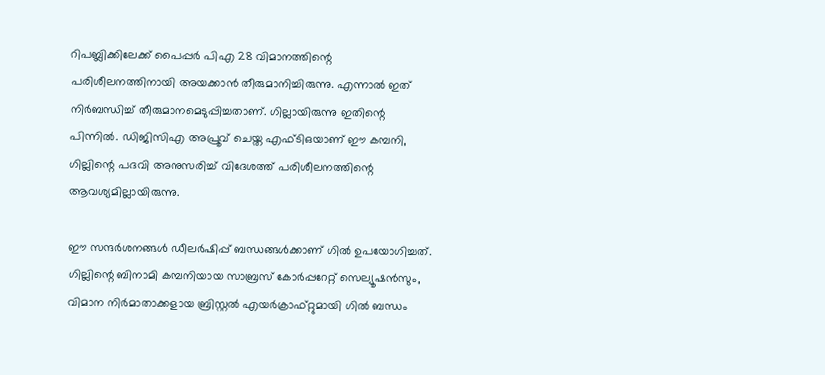റിപബ്ലിക്കിലേക്ക് പൈപ്പര്‍ പിഎ 28 വിമാനത്തിന്റെ പരിശീലനത്തിനായി അയക്കാന്‍ തീരുമാനിച്ചിരുന്നു. എന്നാല്‍ ഇത് നിര്‍ബന്ധിച്ച് തീരുമാനമെടുപ്പിച്ചതാണ്. ഗില്ലായിരുന്നു ഇതിന്റെ പിന്നില്‍. ഡിജിസിഎ അപ്രൂവ് ചെയ്ത എഫ്ടിഒയാണ് ഈ കമ്പനി, ഗില്ലിന്റെ പദവി അനുസരിച്ച് വിദേശത്ത് പരിശീലനത്തിന്റെ ആവശ്യമില്ലായിരുന്നു.

ഈ സന്ദര്‍ശനങ്ങള്‍ ഡീലര്‍ഷിപ്പ് ബന്ധങ്ങള്‍ക്കാണ് ഗില്‍ ഉപയോഗിച്ചത്. ഗില്ലിന്റെ ബിനാമി കമ്പനിയായ സാബ്രസ് കോര്‍പ്പറേറ്റ് സെല്യൂഷന്‍സും, വിമാന നിര്‍മാതാക്കളായ ബ്രിസ്റ്റല്‍ എയര്‍ക്രാഫ്റ്റുമായി ഗില്‍ ബന്ധം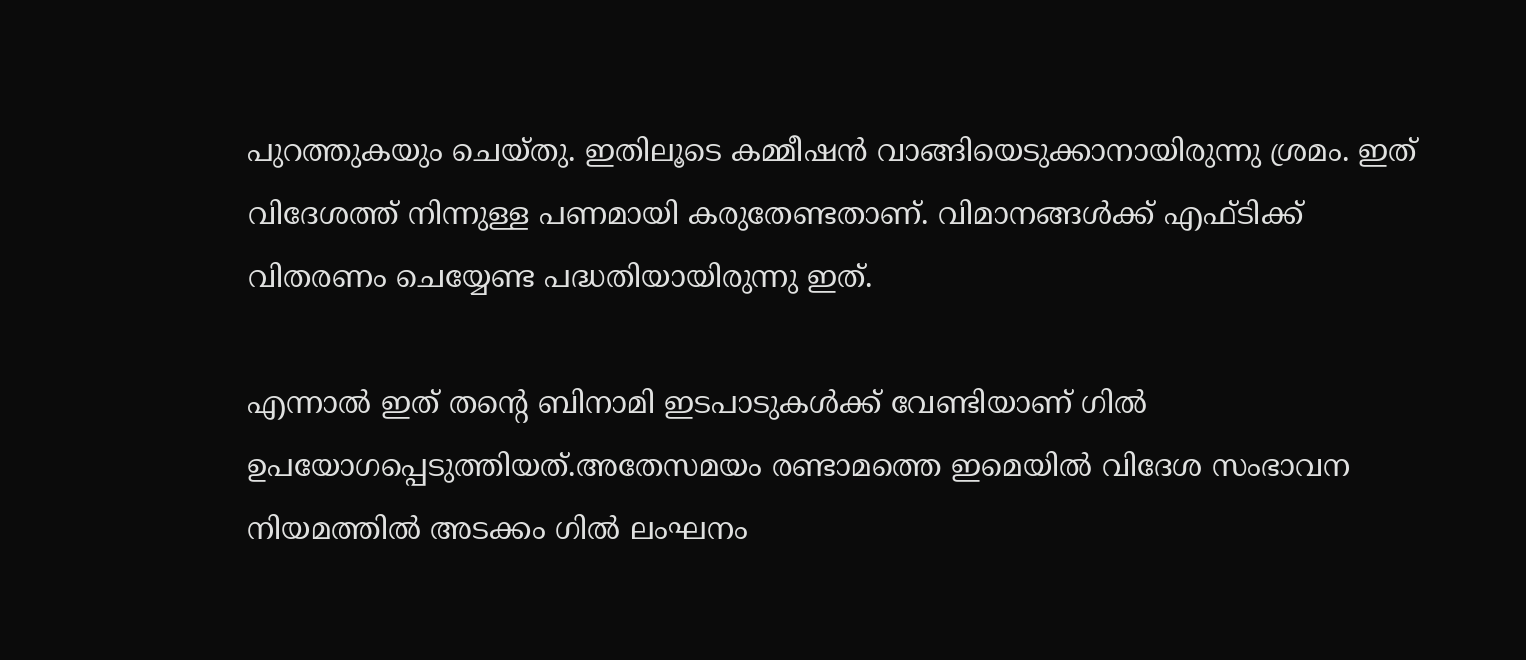പുറത്തുകയും ചെയ്തു. ഇതിലൂടെ കമ്മീഷന്‍ വാങ്ങിയെടുക്കാനായിരുന്നു ശ്രമം. ഇത് വിദേശത്ത് നിന്നുള്ള പണമായി കരുതേണ്ടതാണ്. വിമാനങ്ങള്‍ക്ക് എഫ്ടിക്ക് വിതരണം ചെയ്യേണ്ട പദ്ധതിയായിരുന്നു ഇത്.

എന്നാല്‍ ഇത് തന്റെ ബിനാമി ഇടപാടുകള്‍ക്ക് വേണ്ടിയാണ് ഗില്‍ ഉപയോഗപ്പെടുത്തിയത്.അതേസമയം രണ്ടാമത്തെ ഇമെയില്‍ വിദേശ സംഭാവന നിയമത്തില്‍ അടക്കം ഗില്‍ ലംഘനം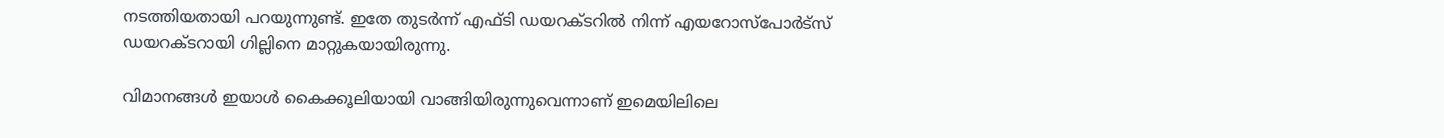നടത്തിയതായി പറയുന്നുണ്ട്. ഇതേ തുടര്‍ന്ന് എഫ്ടി ഡയറക്ടറില്‍ നിന്ന് എയറോസ്‌പോര്‍ട്‌സ് ഡയറക്ടറായി ഗില്ലിനെ മാറ്റുകയായിരുന്നു.

വിമാനങ്ങള്‍ ഇയാള്‍ കൈക്കൂലിയായി വാങ്ങിയിരുന്നുവെന്നാണ് ഇമെയിലിലെ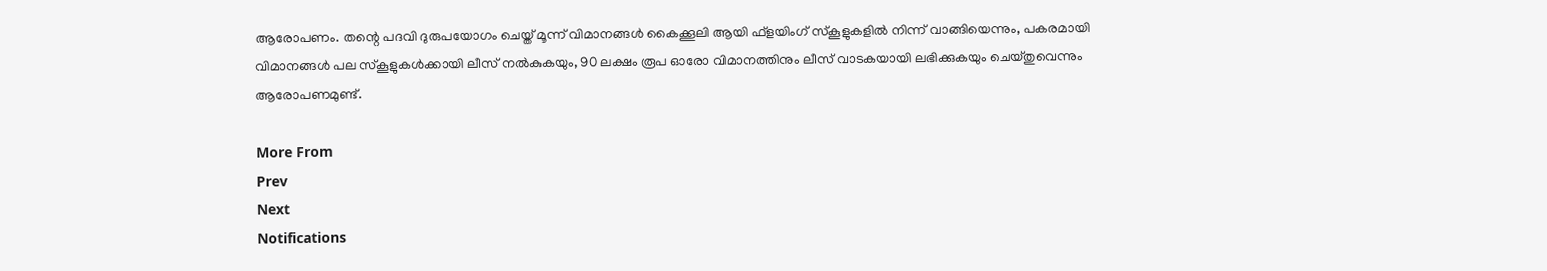ആരോപണം. തന്റെ പദവി ദുരുപയോഗം ചെയ്ത് മൂന്ന് വിമാനങ്ങള്‍ കൈക്കൂലി ആയി ഫ്‌ളയിംഗ് സ്‌കൂളുകളില്‍ നിന്ന് വാങ്ങിയെന്നും, പകരമായി വിമാനങ്ങള്‍ പല സ്‌കൂളുകള്‍ക്കായി ലീസ് നല്‍കുകയും, 90 ലക്ഷം രൂപ ഓരോ വിമാനത്തിനും ലീസ് വാടകയായി ലഭിക്കുകയും ചെയ്തുവെന്നും ആരോപണമുണ്ട്.

More From
Prev
Next
Notifications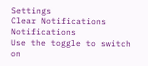Settings
Clear Notifications
Notifications
Use the toggle to switch on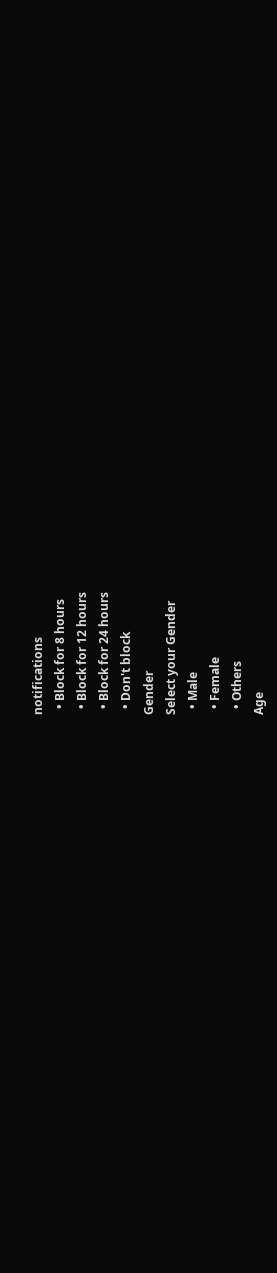notifications
  • Block for 8 hours
  • Block for 12 hours
  • Block for 24 hours
  • Don't block
Gender
Select your Gender
  • Male
  • Female
  • Others
Age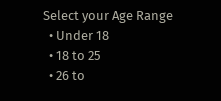Select your Age Range
  • Under 18
  • 18 to 25
  • 26 to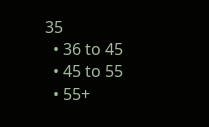35
  • 36 to 45
  • 45 to 55
  • 55+